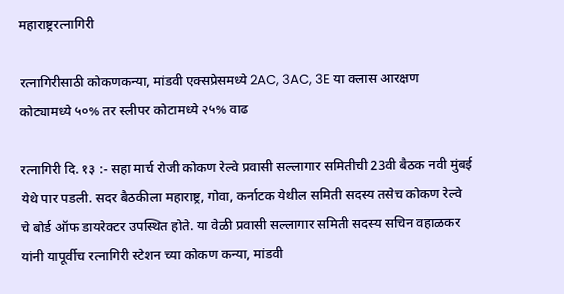महाराष्ट्ररत्नागिरी

रत्नागिरीसाठी कोकणकन्या, मांडवी एक्सप्रेसमध्ये 2AC, 3AC, 3E या क्लास आरक्षण कोट्यामध्ये ५०% तर स्लीपर कोटामध्ये २५% वाढ

रत्नागिरी दि. १३ :- सहा मार्च रोजी कोकण रेल्वे प्रवासी सल्लागार समितीची 23वी बैठक नवी मुंबई येथे पार पडली. सदर बैठकीला महाराष्ट्र, गोवा, कर्नाटक येथील समिती सदस्य तसेच कोकण रेल्वे चे बोर्ड ऑफ डायरेक्टर उपस्थित होते. या वेळी प्रवासी सल्लागार समिती सदस्य सचिन वहाळकर यांनी यापूर्वीच रत्नागिरी स्टेशन च्या कोकण कन्या, मांडवी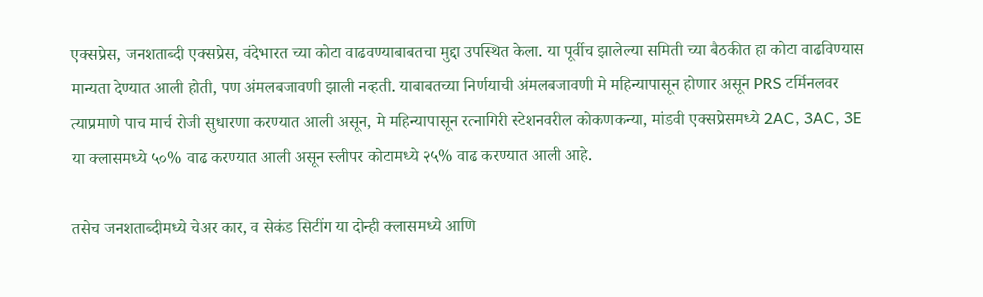एक्सप्रेस, जनशताब्दी एक्सप्रेस, वंदेभारत च्या कोटा वाढवण्याबाबतचा मुद्दा उपस्थित केला. या पूर्वीच झालेल्या समिती च्या बैठकीत हा कोटा वाढविण्यास मान्यता देण्यात आली होती, पण अंमलबजावणी झाली नव्हती. याबाबतच्या निर्णयाची अंमलबजावणी मे महिन्यापासून होणार असून PRS टर्मिनलवर त्याप्रमाणे पाच मार्च रोजी सुधारणा करण्यात आली असून, मे महिन्यापासून रत्नागिरी स्टेशनवरील कोकणकन्या, मांडवी एक्सप्रेसमध्ये 2AC, 3AC, 3E या क्लासमध्ये ५०% वाढ करण्यात आली असून स्लीपर कोटामध्ये २५% वाढ करण्यात आली आहे.

तसेच जनशताब्दीमध्ये चेअर कार, व सेकंड सिटींग या दोन्ही क्लासमध्ये आणि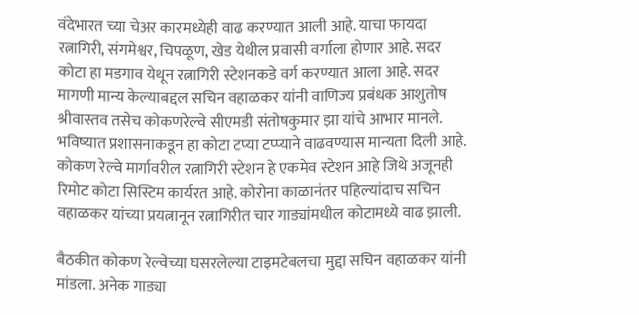वंदेभारत च्या चेअर कारमध्येही वाढ करण्यात आली आहे. याचा फायदा रत्नागिरी, संगमेश्वर, चिपळूण, खेड येथील प्रवासी वर्गाला होणार आहे. सदर कोटा हा मडगाव येथून रत्नागिरी स्टेशनकडे वर्ग करण्यात आला आहे. सदर मागणी मान्य केल्याबद्दल सचिन वहाळकर यांनी वाणिज्य प्रबंधक आशुतोष श्रीवास्तव तसेच कोकणरेल्वे सीएमडी संतोषकुमार झा यांचे आभार मानले. भविष्यात प्रशासनाकडून हा कोटा टप्या टप्प्याने वाढवण्यास मान्यता दिली आहे. कोकण रेल्वे मार्गावरील रत्नागिरी स्टेशन हे एकमेव स्टेशन आहे जिथे अजूनही रिमोट कोटा सिस्टिम कार्यरत आहे. कोरोना काळानंतर पहिल्यांदाच सचिन वहाळकर यांच्या प्रयत्नानून रत्नागिरीत चार गाड्यांमधील कोटामध्ये वाढ झाली.

बैठकीत कोकण रेल्वेच्या घसरलेल्या टाइमटेबलचा मुद्दा सचिन वहाळकर यांनी मांडला. अनेक गाड्या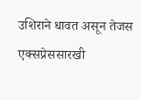उशिराने धावत असून तेजस एक्सप्रेससारखी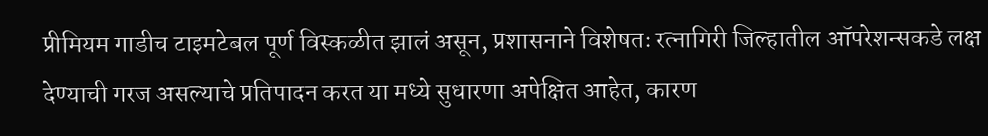प्रीमियम गाडीच टाइमटेबल पूर्ण विस्कळीत झालं असून, प्रशासनाने विशेषतः रत्नागिरी जिल्हातील ऑपरेशन्सकडे लक्ष देण्याची गरज असल्याचे प्रतिपादन करत या मध्ये सुधारणा अपेक्षित आहेत, कारण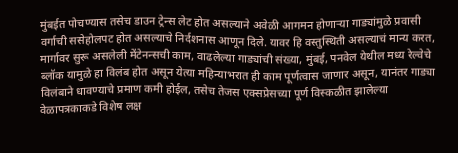मुंबईत पोचण्यास तसेच डाउन ट्रेन्स लेट होत असल्याने अवेळी आगमन होणाऱ्या गाड्यांमुळे प्रवासी वर्गाची ससेहोलपट होत असल्याचे निर्दशनास आणून दिले. यावर हि वस्तुस्थिती असल्याचं मान्य करत, मार्गावर सुरू असलेली मेंटेनन्सची काम, वाढलेल्या गाड्यांची संख्या, मुंबई, पनवेल येथील मध्य रेल्वेचे ब्लॉक यामुळे हा विलंब होत असून येत्या महिन्याभरात ही काम पूर्णत्वास जाणार असून, यानंतर गाड्या विलंबाने धावण्याचे प्रमाण कमी होईल, तसेच तेजस एक्सप्रेसच्या पूर्ण विस्कळीत झालेल्या वेळापत्रकाकडे विशेष लक्ष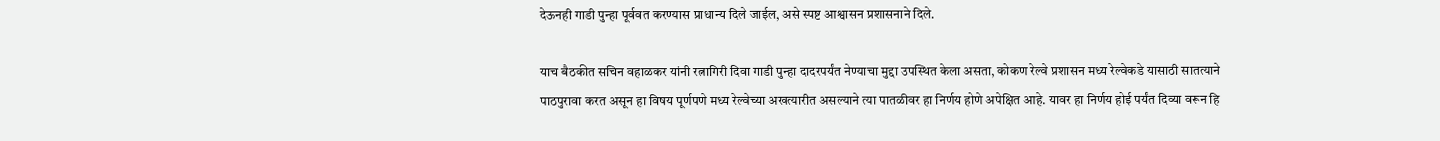देऊनही गाडी पुन्हा पूर्ववत करण्यास प्राधान्य दिले जाईल, असे स्पष्ट आश्वासन प्रशासनाने दिले.

याच बैठकीत सचिन वहाळकर यांनी रत्नागिरी दिवा गाडी पुन्हा दादरपर्यंत नेण्याचा मुद्दा उपस्थित केला असता, कोकण रेल्वे प्रशासन मध्य रेल्वेकडे यासाठी सातत्याने पाठपुरावा करत असून हा विषय पूर्णपणे मध्य रेल्वेच्या अखत्यारीत असल्याने त्या पातळीवर हा निर्णय होणे अपेक्षित आहे. यावर हा निर्णय होई पर्यंत दिव्या वरून हि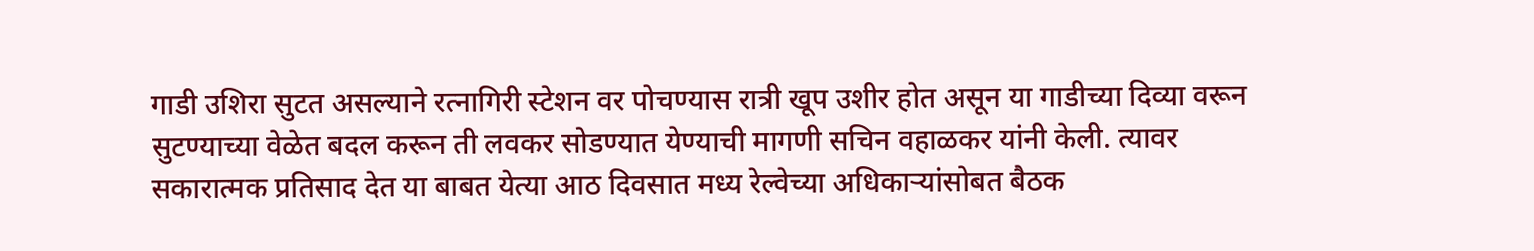गाडी उशिरा सुटत असल्याने रत्नागिरी स्टेशन वर पोचण्यास रात्री खूप उशीर होत असून या गाडीच्या दिव्या वरून सुटण्याच्या वेळेत बदल करून ती लवकर सोडण्यात येण्याची मागणी सचिन वहाळकर यांनी केली. त्यावर सकारात्मक प्रतिसाद देत या बाबत येत्या आठ दिवसात मध्य रेल्वेच्या अधिकाऱ्यांसोबत बैठक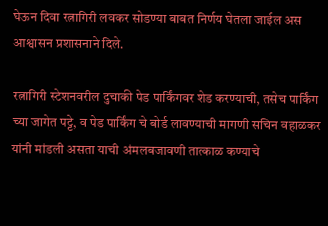घेऊन दिवा रत्नागिरी लवकर सोडण्या बाबत निर्णय घेतला जाईल अस आश्वासन प्रशासनाने दिले.

रत्नागिरी स्टेशनवरील दुचाकी पेड पार्किंगवर शेड करण्याची, तसेच पार्किंग च्या जागेत पट्टे, व पेड पार्किंग चे बोर्ड लावण्याची मागणी सचिन वहाळकर यांनी मांडली असता याची अंमलबजावणी तात्काळ कण्याचे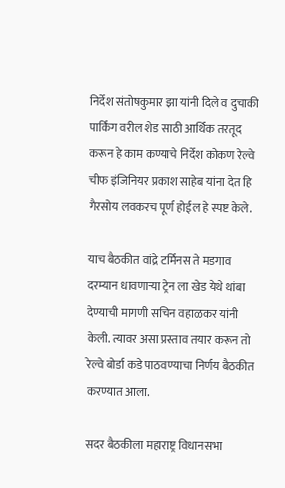निर्देश संतोषकुमार झा यांनी दिले व दुचाकी पार्किंग वरील शेड साठी आर्थिक तरतूद करून हे काम कण्याचे निर्देश कोकण रेल्वे चीफ इंजिनियर प्रकाश साहेब यांना देत हि गैरसोय लवकरच पूर्ण होईल हे स्पष्ट केले.

याच बैठकीत वांद्रे टर्मिनस ते मडगाव दरम्यान धावणाऱ्या ट्रेन ला खेड येथे थांबा देण्याची मागणी सचिन वहाळकर यांनी केली. त्यावर असा प्रस्ताव तयार करून तो रेल्वे बोर्डा कडे पाठवण्याचा निर्णय बैठकीत करण्यात आला.

सदर बैठकीला महाराष्ट्र विधानसभा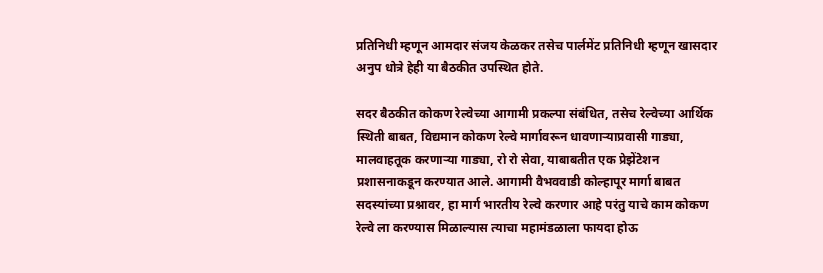प्रतिनिधी म्हणून आमदार संजय केळकर तसेच पार्लमेंट प्रतिनिधी म्हणून खासदार अनुप धोत्रे हेही या बैठकीत उपस्थित होते.

सदर बैठकीत कोकण रेल्वेच्या आगामी प्रकल्पा संबंधित, तसेच रेल्वेच्या आर्थिक स्थिती बाबत, विद्यमान कोकण रेल्वे मार्गावरून धावणाऱ्याप्रवासी गाड्या, मालवाहतूक करणाऱ्या गाड्या, रो रो सेवा, याबाबतीत एक प्रेझेंटेशन प्रशासनाकडून करण्यात आले. आगामी वैभववाडी कोल्हापूर मार्गा बाबत सदस्यांच्या प्रश्नावर, हा मार्ग भारतीय रेल्वे करणार आहे परंतु याचे काम कोकण रेल्वे ला करण्यास मिळाल्यास त्याचा महामंडळाला फायदा होऊ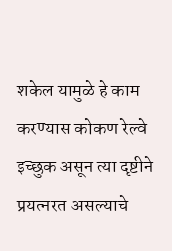शकेल यामुळे हे काम करण्यास कोकण रेल्वे इच्छुक असून त्या दृष्टीने प्रयत्नरत असल्याचे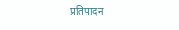प्रतिपादन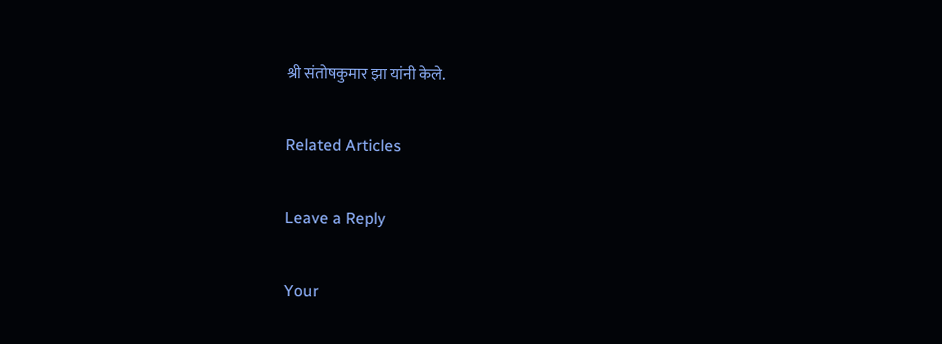श्री संतोषकुमार झा यांनी केले.

Related Articles

Leave a Reply

Your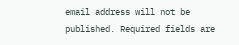email address will not be published. Required fields are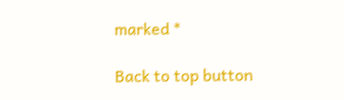marked *

Back to top button